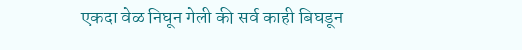एकदा वेळ निघून गेली की सर्व काही बिघडून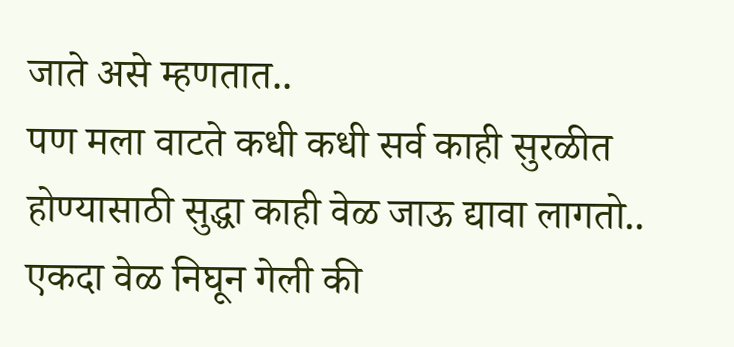जाते असे म्हणतात..
पण मला वाटते कधी कधी सर्व काही सुरळीत होण्यासाठी सुद्धा काही वेळ जाऊ द्यावा लागतो..
एकदा वेळ निघून गेली की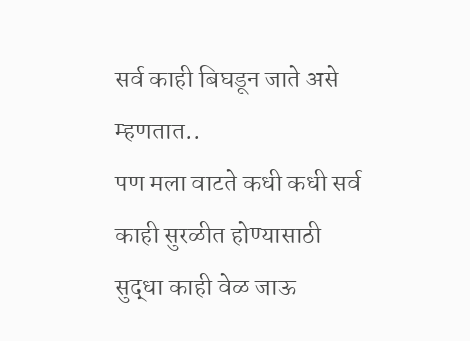सर्व काही बिघडून जाते असे म्हणतात..
पण मला वाटते कधी कधी सर्व काही सुरळीत होण्यासाठी सुद्धा काही वेळ जाऊ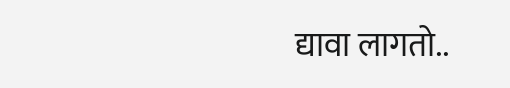द्यावा लागतो..